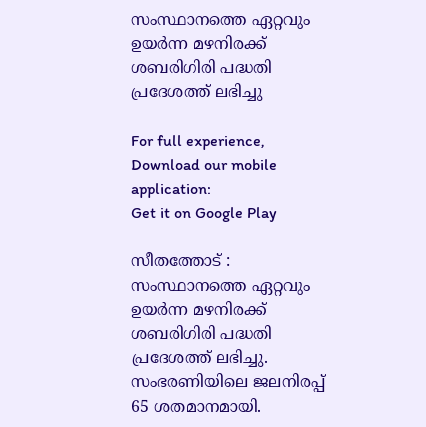സംസ്ഥാനത്തെ ഏറ്റവും ഉയർന്ന മഴനിരക്ക് ശബരിഗിരി പദ്ധതി പ്രദേശത്ത് ലഭിച്ചു

For full experience, Download our mobile application:
Get it on Google Play

സീതത്തോട് : സംസ്ഥാനത്തെ ഏറ്റവും ഉയർന്ന മഴനിരക്ക് ശബരിഗിരി പദ്ധതി പ്രദേശത്ത് ലഭിച്ചു. സംഭരണിയിലെ ജലനിരപ്പ് 65 ശതമാനമായി.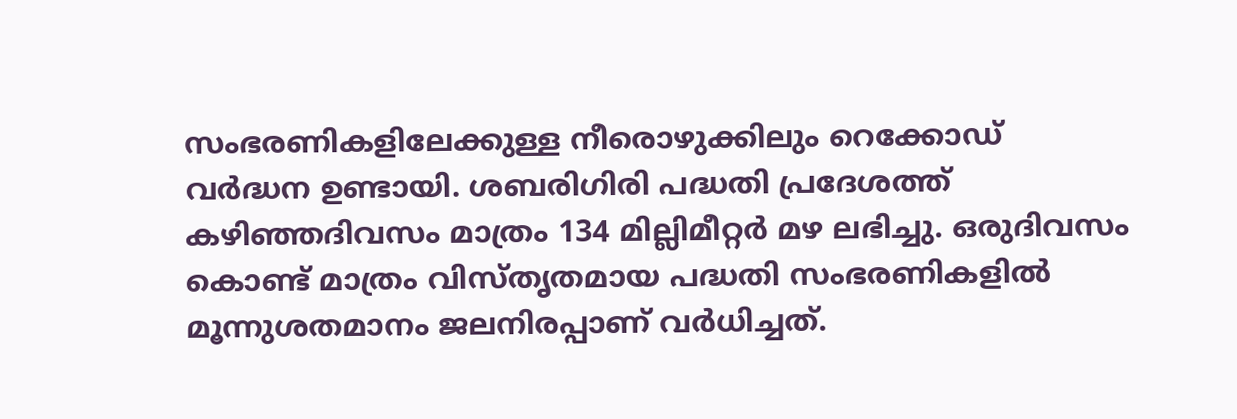സംഭരണികളിലേക്കുള്ള നീരൊഴുക്കിലും റെക്കോഡ് വർദ്ധന ഉണ്ടായി. ശബരിഗിരി പദ്ധതി പ്രദേശത്ത് കഴിഞ്ഞദിവസം മാത്രം 134 മില്ലിമീറ്റർ മഴ ലഭിച്ചു. ഒരുദിവസം കൊണ്ട് മാത്രം വിസ്തൃതമായ പദ്ധതി സംഭരണികളിൽ മൂന്നുശതമാനം ജലനിരപ്പാണ് വർധിച്ചത്.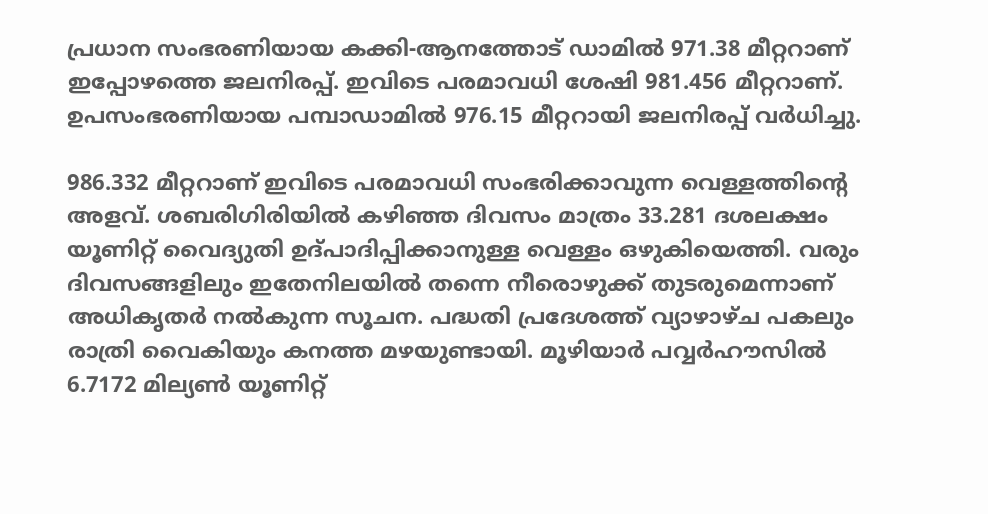പ്രധാന സംഭരണിയായ കക്കി-ആനത്തോട് ഡാമിൽ 971.38 മീറ്ററാണ് ഇപ്പോഴത്തെ ജലനിരപ്പ്. ഇവിടെ പരമാവധി ശേഷി 981.456 മീറ്ററാണ്. ഉപസംഭരണിയായ പമ്പാഡാമിൽ 976.15 മീറ്ററായി ജലനിരപ്പ് വർധിച്ചു.

986.332 മീറ്ററാണ് ഇവിടെ പരമാവധി സംഭരിക്കാവുന്ന വെള്ളത്തിന്റെ അളവ്. ശബരിഗിരിയിൽ കഴിഞ്ഞ ദിവസം മാത്രം 33.281 ദശലക്ഷം യൂണിറ്റ് വൈദ്യുതി ഉദ്‌പാദിപ്പിക്കാനുള്ള വെള്ളം ഒഴുകിയെത്തി. വരും ദിവസങ്ങളിലും ഇതേനിലയിൽ തന്നെ നീരൊഴുക്ക് തുടരുമെന്നാണ് അധികൃതർ നൽകുന്ന സൂചന. പദ്ധതി പ്രദേശത്ത് വ്യാഴാഴ്ച പകലും രാത്രി വൈകിയും കനത്ത മഴയുണ്ടായി. മൂഴിയാർ പവ്വർഹൗസിൽ 6.7172 മില്യൺ യൂണിറ്റ്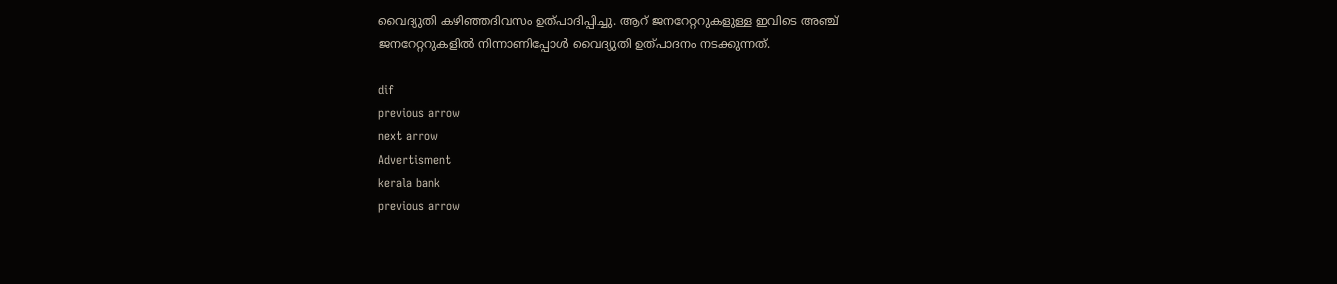വൈദ്യുതി കഴിഞ്ഞദിവസം ഉത്‌പാദിപ്പിച്ചു. ആറ് ജനറേറ്ററുകളുള്ള ഇവിടെ അഞ്ച് ജനറേറ്ററുകളിൽ നിന്നാണിപ്പോൾ വൈദ്യുതി ഉത്‌പാദനം നടക്കുന്നത്.

dif
previous arrow
next arrow
Advertisment
kerala bank
previous arrow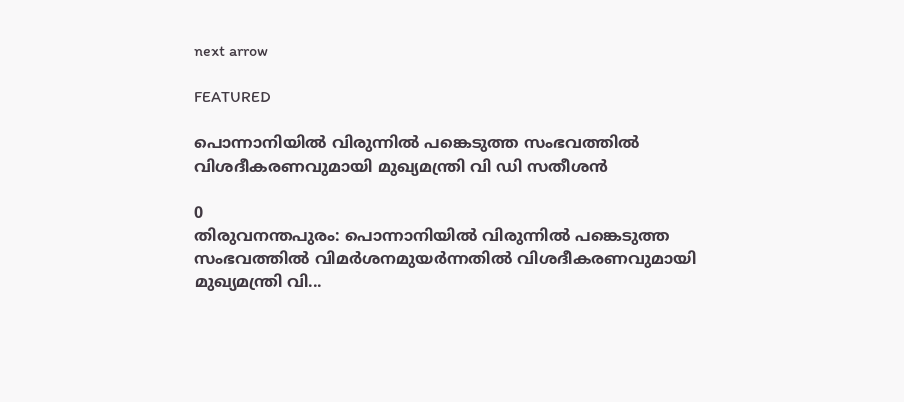next arrow

FEATURED

പൊന്നാനിയിൽ വിരുന്നിൽ പങ്കെടുത്ത സംഭവത്തിൽ വിശദീകരണവുമായി മുഖ്യമന്ത്രി വി ഡി സതീശൻ

0
തിരുവനന്തപുരം: പൊന്നാനിയിൽ വിരുന്നിൽ പങ്കെടുത്ത സംഭവത്തിൽ വിമർശനമുയർന്നതിൽ വിശദീകരണവുമായി മുഖ്യമന്ത്രി വി...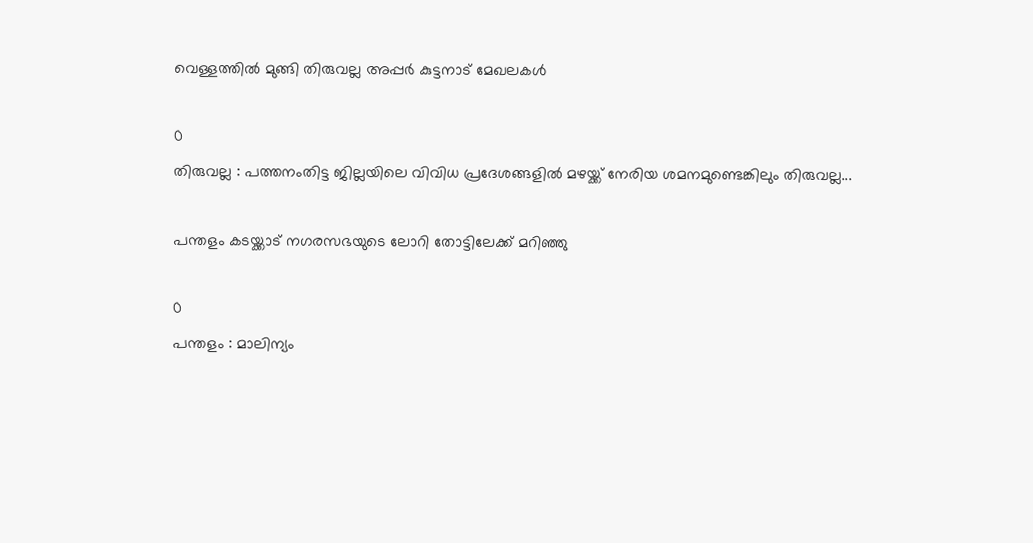വെള്ളത്തില്‍ മുങ്ങി തിരുവല്ല അപ്പര്‍ കുട്ടനാട് മേഖലകള്‍

0
തിരുവല്ല : പത്തനംതിട്ട ജില്ലയിലെ വിവിധ പ്രദേശങ്ങളില്‍ മഴയ്ക്ക് നേരിയ ശമനമുണ്ടെങ്കിലും തിരുവല്ല...

പന്തളം കടയ്ക്കാട് നഗരസഭയുടെ ലോറി തോട്ടിലേക്ക് മറിഞ്ഞു

0
പന്തളം : മാലിന്യം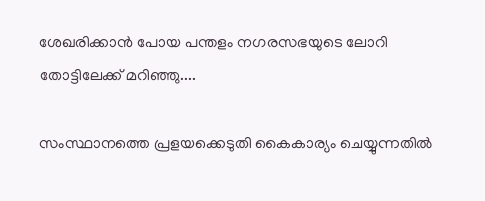ശേഖരിക്കാന്‍ പോയ പന്തളം നഗരസഭയുടെ ലോറി തോട്ടിലേക്ക് മറിഞ്ഞു....

സംസ്ഥാനത്തെ പ്രളയക്കെടുതി കൈകാര്യം ചെയ്യുന്നതിൽ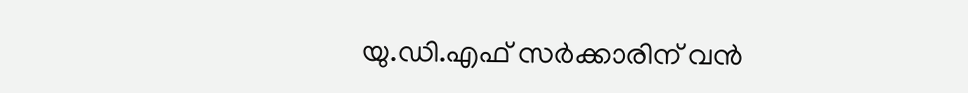യു.ഡി.എഫ് സർക്കാരിന് വൻ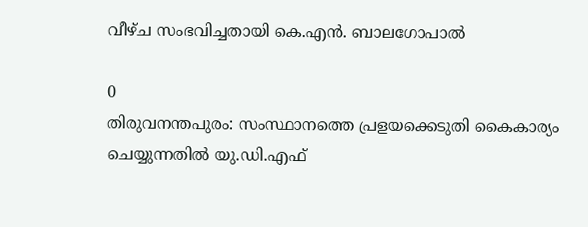വീഴ്ച സംഭവിച്ചതായി കെ.എൻ. ബാലഗോപാൽ

0
തിരുവനന്തപുരം: സംസ്ഥാനത്തെ പ്രളയക്കെടുതി കൈകാര്യം ചെയ്യുന്നതിൽ യു.ഡി.എഫ്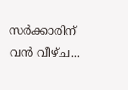സർക്കാരിന് വൻ വീഴ്ച...